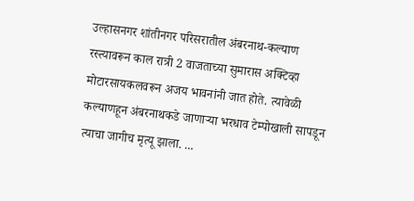उल्हासनगर शांतीनगर परिसरातील अंबरनाथ-कल्याण रस्त्यावरून काल रात्री 2 वाजताच्या सुमारास अक्टिव्हा मोटारसायकलवरून अजय भावनांनी जात होते. त्यावेळी कल्याणहून अंबरनाथकडे जाणाऱ्या भरधाव टेम्पोखाली सापडून त्याचा जागीच मृत्यू झाला. ...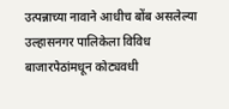उत्पन्नाच्या नावाने आधीच बोंब असलेल्या उल्हासनगर पालिकेला विविध बाजारपेठांमधून कोट्यवधी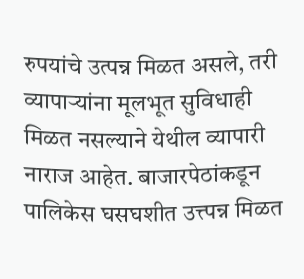रुपयांचे उत्पन्न मिळत असले, तरी व्यापाऱ्यांना मूलभूत सुविधाही मिळत नसल्याने येथील व्यापारी नाराज आहेत. बाजारपेठांकडून पालिकेस घसघशीत उत्त्पन्न मिळत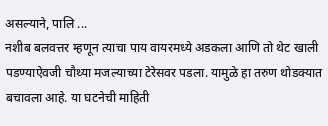असल्याने, पालि ...
नशीब बलवत्तर म्हणून त्याचा पाय वायरमध्ये अडकला आणि तो थेट खाली पडण्याऐवजी चौथ्या मजल्याच्या टेरेसवर पडला. यामुळे हा तरुण थोडक्यात बचावला आहे. या घटनेची माहिती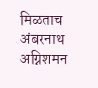मिळताच अंबरनाथ अग्निशमन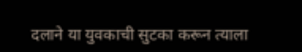दलाने या युवकाची सुटका करून त्याला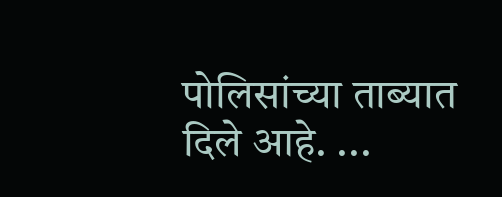पोलिसांच्या ताब्यात दिले आहे. ...